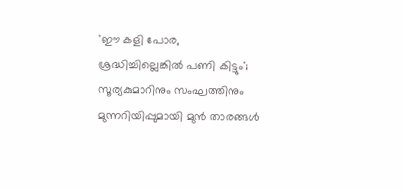'ഈ കളി പോര, ശ്രദ്ധിച്ചില്ലെങ്കിൽ പണി കിട്ടും'; സൂര്യകുമാറിനും സംഘത്തിനും മുന്നറിയിപ്പുമായി മുൻ താരങ്ങൾ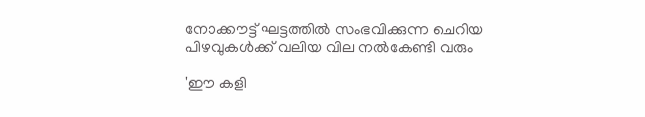നോക്കൗട്ട് ഘട്ടത്തിൽ സംഭവിക്കുന്ന ചെറിയ പിഴവുകൾക്ക് വലിയ വില നൽകേണ്ടി വരും

'ഈ കളി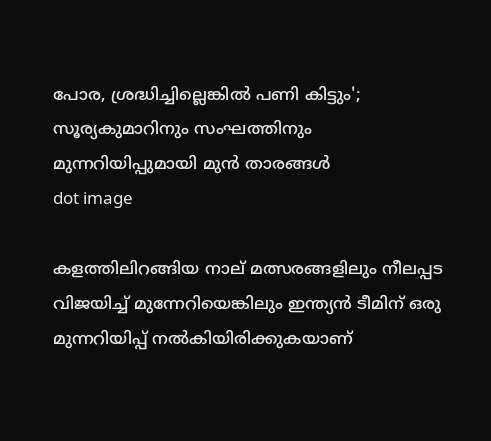പോര, ശ്രദ്ധിച്ചില്ലെങ്കിൽ പണി കിട്ടും'; സൂര്യകുമാറിനും സംഘത്തിനും മുന്നറിയിപ്പുമായി മുൻ താരങ്ങൾ
dot image

കളത്തിലിറങ്ങിയ നാല് മത്സരങ്ങളിലും നീലപ്പട വിജയിച്ച് മുന്നേറിയെങ്കിലും ഇന്ത്യൻ ടീമിന് ഒരു മുന്നറിയിപ്പ് നൽകിയിരിക്കുകയാണ്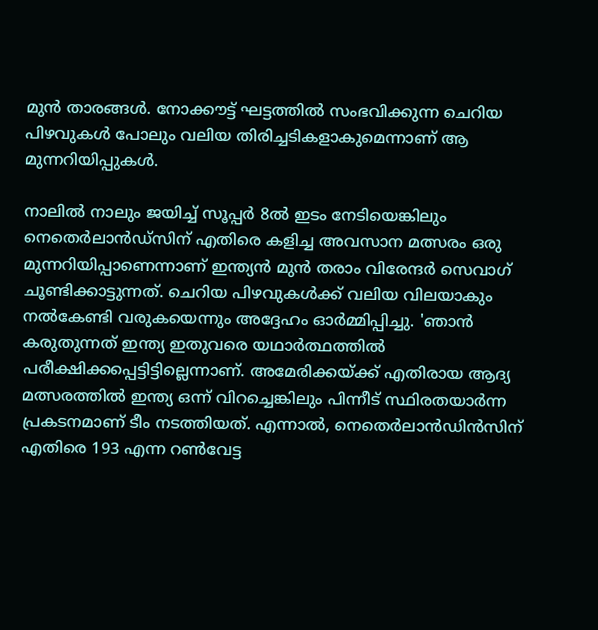മുൻ താരങ്ങൾ. നോക്കൗട്ട് ഘട്ടത്തിൽ സംഭവിക്കുന്ന ചെറിയ പിഴവുകൾ പോലും വലിയ തിരിച്ചടികളാകുമെന്നാണ് ആ മുന്നറിയിപ്പുകൾ.

നാലിൽ നാലും ജയിച്ച് സൂപ്പർ 8ൽ ഇടം നേടിയെങ്കിലും നെതെർലാൻഡ്സിന് എതിരെ കളിച്ച അവസാന മത്സരം ഒരു മുന്നറിയിപ്പാണെന്നാണ് ഇന്ത്യൻ മുൻ തരാം വിരേന്ദർ സെവാഗ് ചൂണ്ടിക്കാട്ടുന്നത്. ചെറിയ പിഴവുകൾക്ക് വലിയ വിലയാകും നൽകേണ്ടി വരുകയെന്നും അദ്ദേഹം ഓർമ്മിപ്പിച്ചു. 'ഞാൻ കരുതുന്നത് ഇന്ത്യ ഇതുവരെ യഥാര്‍ത്ഥത്തില്‍ പരീക്ഷിക്കപ്പെട്ടിട്ടില്ലെന്നാണ്. അമേരിക്കയ്ക്ക് എതിരായ ആദ്യ മത്സരത്തിൽ ഇന്ത്യ ഒന്ന് വിറച്ചെങ്കിലും പിന്നീട് സ്ഥിരതയാർന്ന പ്രകടനമാണ് ടീം നടത്തിയത്. എന്നാൽ, നെതെർലാൻഡിൻസിന് എതിരെ 193 എന്ന റൺവേട്ട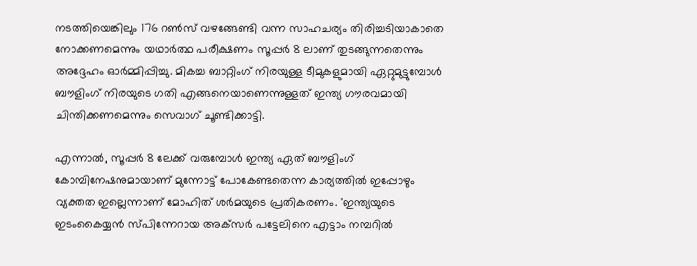നടത്തിയെങ്കിലും 176 റൺസ് വഴങ്ങേണ്ടി വന്ന സാഹചര്യം തിരിച്ചടിയാകാതെ നോക്കണമെന്നും യഥാർത്ഥ പരീക്ഷണം സൂപ്പർ 8 ലാണ് തുടങ്ങുന്നതെന്നും അദ്ദേഹം ഓർമ്മിപ്പിച്ചു. മികച്ച ബാറ്റിംഗ് നിരയുള്ള ടീമുകളുമായി ഏറ്റുമുട്ടുമ്പോൾ ബൗളിംഗ് നിരയുടെ ഗതി എങ്ങനെയാണെന്നുള്ളത് ഇന്ത്യ ഗൗരവമായി ചിന്തിക്കണമെന്നും സെവാഗ് ചൂണ്ടിക്കാട്ടി.

എന്നാൽ, സൂപ്പർ 8 ലേക്ക് വരുമ്പോൾ ഇന്ത്യ ഏത് ബൗളിംഗ് കോമ്പിനേഷനുമായാണ് മുന്നോട്ട് പോകേണ്ടതെന്ന കാര്യത്തിൽ ഇപ്പോഴും വ്യക്തത ഇല്ലെന്നാണ് മോഹിത് ശർമയുടെ പ്രതികരണം. 'ഇന്ത്യയുടെ ഇടംകൈയ്യൻ സ്പിന്നേറായ അക്‌സർ പട്ടേലിനെ എട്ടാം നമ്പറിൽ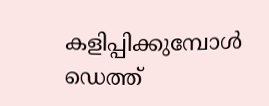കളിപ്പിക്കുമ്പോൾ ഡെത്ത്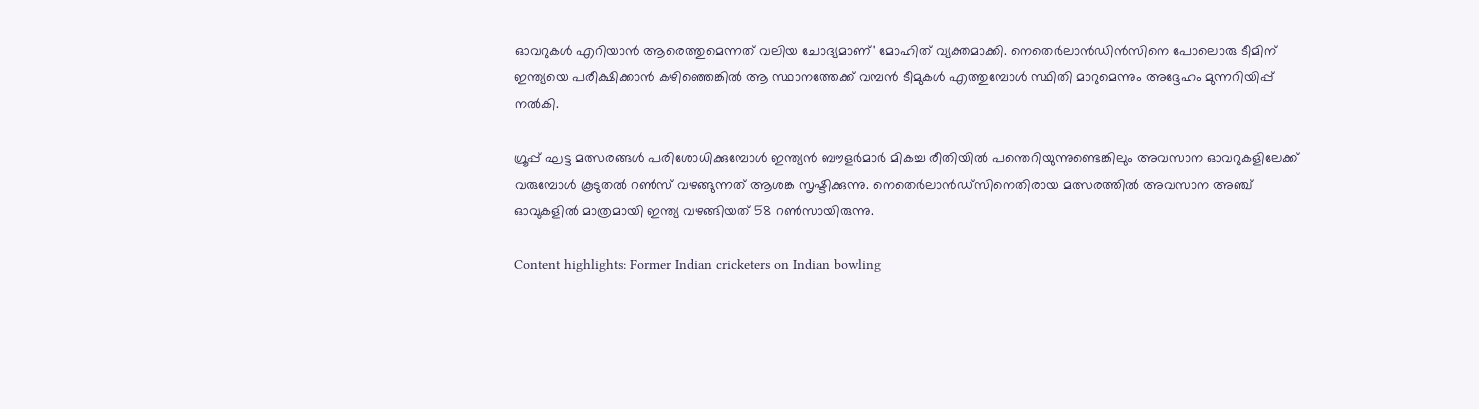ഓവറുകൾ എറിയാൻ ആരെത്തുമെന്നത് വലിയ ചോദ്യമാണ്' മോഹിത് വ്യക്തമാക്കി. നെതെർലാൻഡിൻസിനെ പോലൊരു ടീമിന് ഇന്ത്യയെ പരീക്ഷിക്കാൻ കഴിഞ്ഞെങ്കിൽ ആ സ്ഥാനത്തേക്ക് വമ്പൻ ടീമുകൾ എത്തുമ്പോൾ സ്ഥിതി മാറുമെന്നും അദ്ദേഹം മുന്നറിയിപ്പ് നൽകി.

ഗ്രൂപ്പ് ഘട്ട മത്സരങ്ങൾ പരിശോധിക്കുമ്പോൾ ഇന്ത്യൻ ബൗളർമാർ മികച്ച രീതിയിൽ പന്തെറിയുന്നുണ്ടെങ്കിലും അവസാന ഓവറുകളിലേക്ക് വരുമ്പോൾ കൂടുതൽ റൺസ് വഴങ്ങുന്നത് ആശങ്ക സൃഷ്ടിക്കുന്നു. നെതെർലാൻഡ്സിനെതിരായ മത്സരത്തിൽ അവസാന അഞ്ച് ഓവുകളിൽ മാത്രമായി ഇന്ത്യ വഴങ്ങിയത് 58 റൺസായിരുന്നു.

Content highlights: Former Indian cricketers on Indian bowling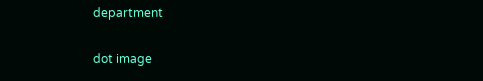department

dot image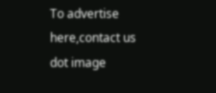To advertise here,contact us
dot image